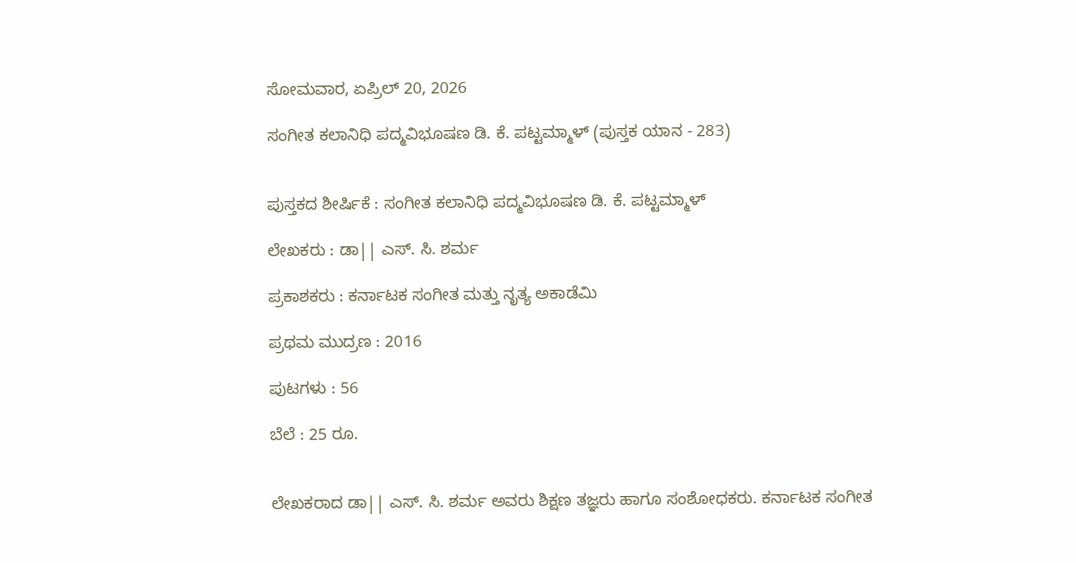ಸೋಮವಾರ, ಏಪ್ರಿಲ್ 20, 2026

ಸಂಗೀತ ಕಲಾನಿಧಿ ಪದ್ಮವಿಭೂಷಣ ಡಿ. ಕೆ. ಪಟ್ಟಮ್ಮಾಳ್ (ಪುಸ್ತಕ ಯಾನ - 283)


ಪುಸ್ತಕದ ಶೀರ್ಷಿಕೆ : ಸಂಗೀತ ಕಲಾನಿಧಿ ಪದ್ಮವಿಭೂಷಣ ಡಿ. ಕೆ. ಪಟ್ಟಮ್ಮಾಳ್

ಲೇಖಕರು : ಡಾ|| ಎಸ್. ಸಿ. ಶರ್ಮ

ಪ್ರಕಾಶಕರು : ಕರ್ನಾಟಕ ಸಂಗೀತ ಮತ್ತು ನೃತ್ಯ ಅಕಾಡೆಮಿ

ಪ್ರಥಮ ಮುದ್ರಣ : 2016

ಪುಟಗಳು : 56

ಬೆಲೆ : 25 ರೂ.


ಲೇಖಕರಾದ ಡಾ|| ಎಸ್. ಸಿ. ಶರ್ಮ ಅವರು ಶಿಕ್ಷಣ ತಜ್ಞರು ಹಾಗೂ ಸಂಶೋಧಕರು. ಕರ್ನಾಟಕ ಸಂಗೀತ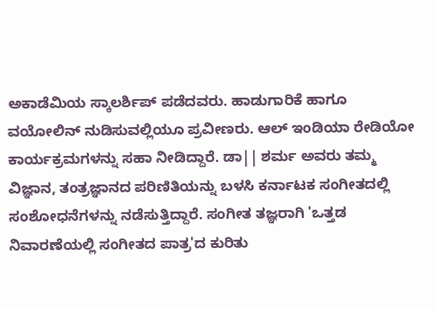ಅಕಾಡೆಮಿಯ ಸ್ಕಾಲರ್ಶಿಪ್ ಪಡೆದವರು. ಹಾಡುಗಾರಿಕೆ ಹಾಗೂ ವಯೋಲಿನ್ ನುಡಿಸುವಲ್ಲಿಯೂ ಪ್ರವೀಣರು. ಆಲ್ ಇಂಡಿಯಾ ರೇಡಿಯೋ ಕಾರ್ಯಕ್ರಮಗಳನ್ನು ಸಹಾ ನೀಡಿದ್ದಾರೆ. ಡಾ|| ಶರ್ಮ ಅವರು ತಮ್ಮ ವಿಜ್ಞಾನ, ತಂತ್ರಜ್ಞಾನದ ಪರಿಣಿತಿಯನ್ನು ಬಳಸಿ ಕರ್ನಾಟಕ ಸಂಗೀತದಲ್ಲಿ ಸಂಶೋಧನೆಗಳನ್ನು ನಡೆಸುತ್ತಿದ್ದಾರೆ. ಸಂಗೀತ ತಜ್ಞರಾಗಿ 'ಒತ್ತಡ ನಿವಾರಣೆಯಲ್ಲಿ ಸಂಗೀತದ ಪಾತ್ರ'ದ ಕುರಿತು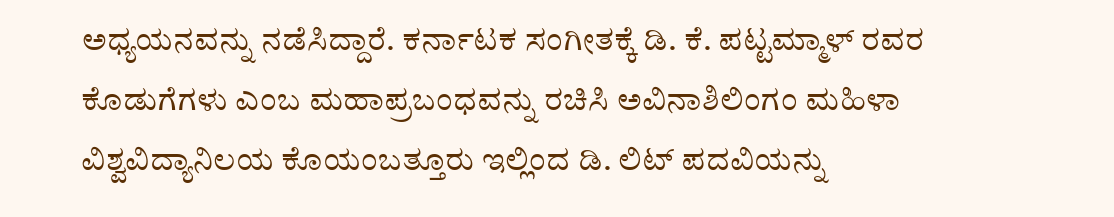ಅಧ್ಯಯನವನ್ನು ನಡೆಸಿದ್ದಾರೆ. ಕರ್ನಾಟಕ ಸಂಗೀತಕ್ಕೆ ಡಿ. ಕೆ. ಪಟ್ಟಮ್ಮಾಳ್ ರವರ ಕೊಡುಗೆಗಳು ಎಂಬ ಮಹಾಪ್ರಬಂಧವನ್ನು ರಚಿಸಿ ಅವಿನಾಶಿಲಿಂಗಂ ಮಹಿಳಾ ವಿಶ್ವವಿದ್ಯಾನಿಲಯ ಕೊಯಂಬತ್ತೂರು ಇಲ್ಲಿಂದ ಡಿ. ಲಿಟ್ ಪದವಿಯನ್ನು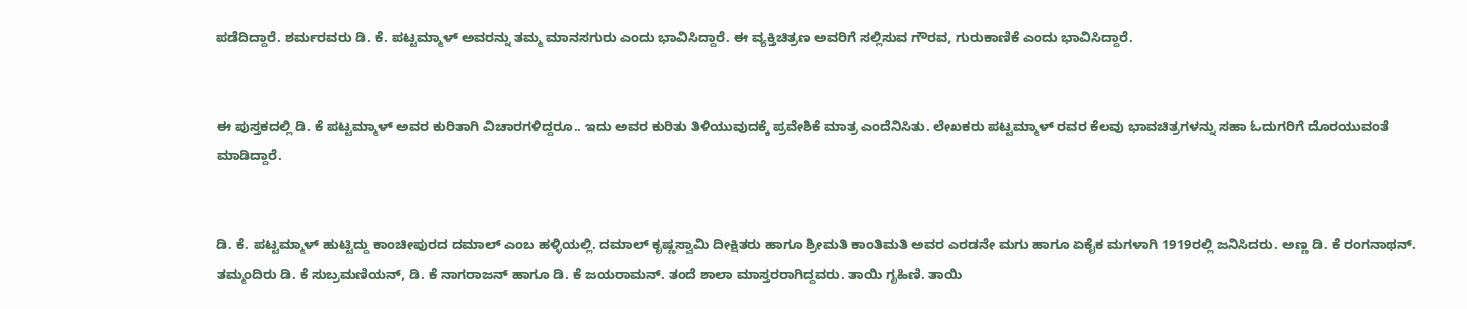ಪಡೆದಿದ್ದಾರೆ. ಶರ್ಮರವರು ಡಿ. ಕೆ. ಪಟ್ಟಮ್ಮಾಳ್ ಅವರನ್ನು ತಮ್ಮ ಮಾನಸಗುರು ಎಂದು ಭಾವಿಸಿದ್ದಾರೆ. ಈ ವ್ಯಕ್ತಿಚಿತ್ರಣ ಅವರಿಗೆ ಸಲ್ಲಿಸುವ ಗೌರವ, ಗುರುಕಾಣಿಕೆ ಎಂದು ಭಾವಿಸಿದ್ದಾರೆ.


ಈ ಪುಸ್ತಕದಲ್ಲಿ ಡಿ. ಕೆ ಪಟ್ಟಮ್ಮಾಳ್ ಅವರ ಕುರಿತಾಗಿ ವಿಚಾರಗಳಿದ್ದರೂ.. ಇದು ಅವರ ಕುರಿತು ತಿಳಿಯುವುದಕ್ಕೆ ಪ್ರವೇಶಿಕೆ ಮಾತ್ರ ಎಂದೆನಿಸಿತು. ಲೇಖಕರು ಪಟ್ಟಮ್ಮಾಳ್ ರವರ ಕೆಲವು ಭಾವಚಿತ್ರಗಳನ್ನು ಸಹಾ ಓದುಗರಿಗೆ ದೊರಯುವಂತೆ ಮಾಡಿದ್ದಾರೆ.


ಡಿ. ಕೆ. ಪಟ್ಟಮ್ಮಾಳ್ ಹುಟ್ಟಿದ್ದು ಕಾಂಚೀಪುರದ ದಮಾಲ್ ಎಂಬ ಹಳ್ಳಿಯಲ್ಲಿ. ದಮಾಲ್ ಕೃಷ್ಣಸ್ವಾಮಿ ದೀಕ್ಷಿತರು ಹಾಗೂ ಶ್ರೀಮತಿ ಕಾಂತಿಮತಿ ಅವರ ಎರಡನೇ ಮಗು ಹಾಗೂ ಏಕೈಕ ಮಗಳಾಗಿ 1919ರಲ್ಲಿ ಜನಿಸಿದರು. ಅಣ್ಣ ಡಿ. ಕೆ ರಂಗನಾಥನ್. ತಮ್ಮಂದಿರು ಡಿ. ಕೆ ಸುಬ್ರಮಣಿಯನ್, ಡಿ. ಕೆ ನಾಗರಾಜನ್ ಹಾಗೂ ಡಿ. ಕೆ ಜಯರಾಮನ್. ತಂದೆ ಶಾಲಾ ಮಾಸ್ತರರಾಗಿದ್ದವರು. ತಾಯಿ ಗೃಹಿಣಿ. ತಾಯಿ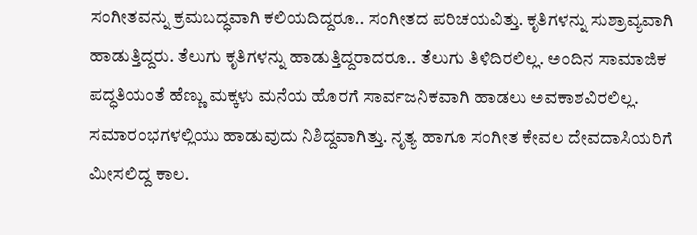ಸಂಗೀತವನ್ನು ಕ್ರಮಬದ್ಧವಾಗಿ ಕಲಿಯದಿದ್ದರೂ.. ಸಂಗೀತದ ಪರಿಚಯವಿತ್ತು. ಕೃತಿಗಳನ್ನು ಸುಶ್ರಾವ್ಯವಾಗಿ ಹಾಡುತ್ತಿದ್ದರು. ತೆಲುಗು ಕೃತಿಗಳನ್ನು ಹಾಡುತ್ತಿದ್ದರಾದರೂ.. ತೆಲುಗು ತಿಳಿದಿರಲಿಲ್ಲ. ಅಂದಿನ ಸಾಮಾಜಿಕ ಪದ್ಧತಿಯಂತೆ ಹೆಣ್ಣು ಮಕ್ಕಳು ಮನೆಯ ಹೊರಗೆ ಸಾರ್ವಜನಿಕವಾಗಿ ಹಾಡಲು ಅವಕಾಶವಿರಲಿಲ್ಲ. ಸಮಾರಂಭಗಳಲ್ಲಿಯು ಹಾಡುವುದು ನಿಶಿದ್ದವಾಗಿತ್ತು. ನೃತ್ಯ ಹಾಗೂ ಸಂಗೀತ ಕೇವಲ ದೇವದಾಸಿಯರಿಗೆ ಮೀಸಲಿದ್ದ ಕಾಲ.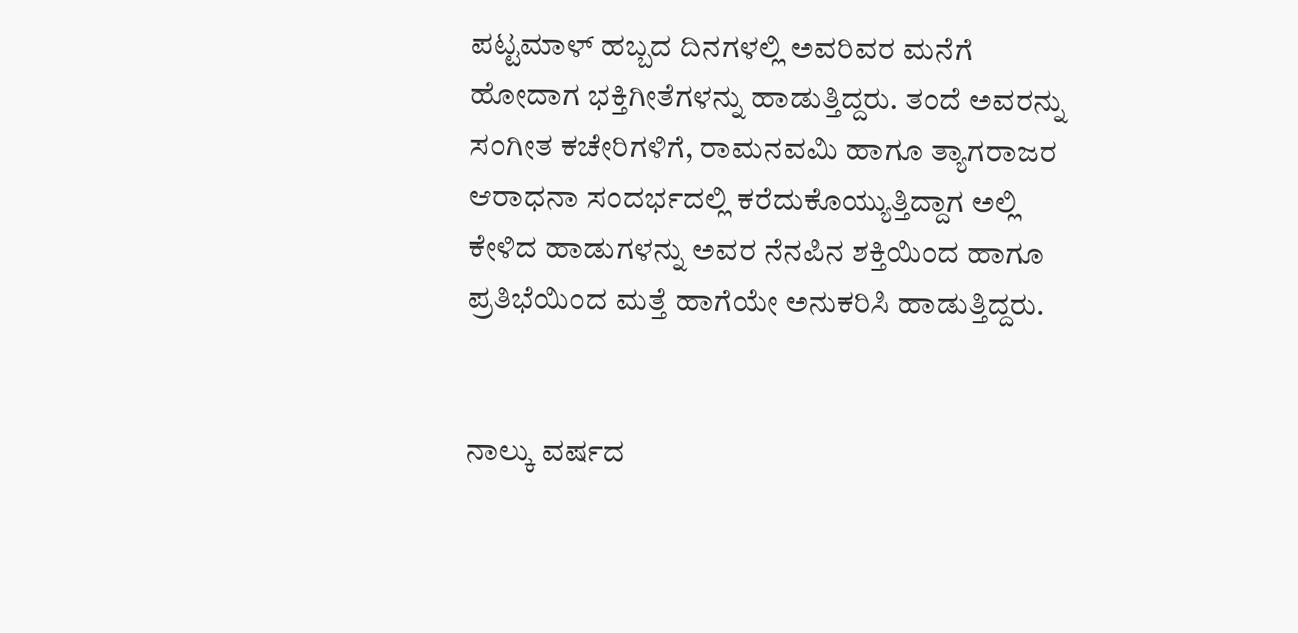ಪಟ್ಟಮಾಳ್ ಹಬ್ಬದ ದಿನಗಳಲ್ಲಿ ಅವರಿವರ ಮನೆಗೆ ಹೋದಾಗ ಭಕ್ತಿಗೀತೆಗಳನ್ನು ಹಾಡುತ್ತಿದ್ದರು. ತಂದೆ ಅವರನ್ನು ಸಂಗೀತ ಕಚೇರಿಗಳಿಗೆ, ರಾಮನವಮಿ ಹಾಗೂ ತ್ಯಾಗರಾಜರ ಆರಾಧನಾ ಸಂದರ್ಭದಲ್ಲಿ ಕರೆದುಕೊಯ್ಯುತ್ತಿದ್ದಾಗ ಅಲ್ಲಿ ಕೇಳಿದ ಹಾಡುಗಳನ್ನು ಅವರ ನೆನಪಿನ ಶಕ್ತಿಯಿಂದ ಹಾಗೂ ಪ್ರತಿಭೆಯಿಂದ ಮತ್ತೆ ಹಾಗೆಯೇ ಅನುಕರಿಸಿ ಹಾಡುತ್ತಿದ್ದರು.


ನಾಲ್ಕು ವರ್ಷದ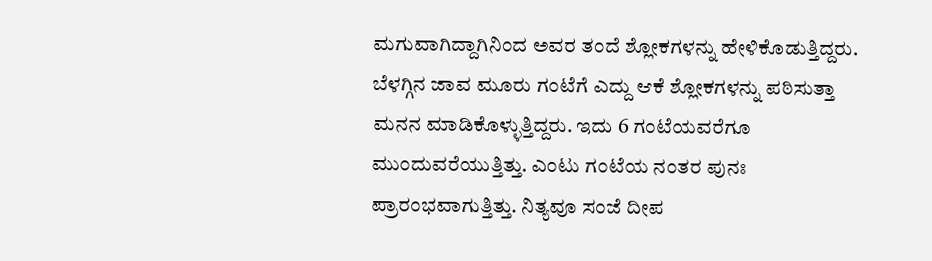ಮಗುವಾಗಿದ್ದಾಗಿನಿಂದ ಅವರ ತಂದೆ ಶ್ಲೋಕಗಳನ್ನು ಹೇಳಿಕೊಡುತ್ತಿದ್ದರು. ಬೆಳಗ್ಗಿನ ಜಾವ ಮೂರು ಗಂಟೆಗೆ ಎದ್ದು ಆಕೆ ಶ್ಲೋಕಗಳನ್ನು ಪಠಿಸುತ್ತಾ ಮನನ ಮಾಡಿಕೊಳ್ಳುತ್ತಿದ್ದರು. ಇದು 6 ಗಂಟೆಯವರೆಗೂ ಮುಂದುವರೆಯುತ್ತಿತ್ತು. ಎಂಟು ಗಂಟೆಯ ನಂತರ ಪುನಃ ಪ್ರಾರಂಭವಾಗುತ್ತಿತ್ತು. ನಿತ್ಯವೂ ಸಂಜೆ ದೀಪ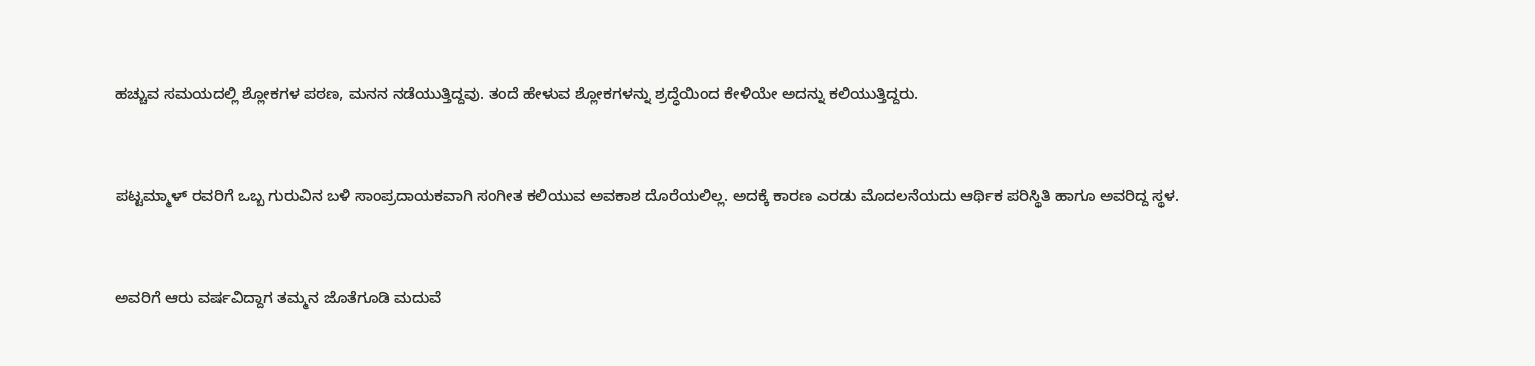ಹಚ್ಚುವ ಸಮಯದಲ್ಲಿ ಶ್ಲೋಕಗಳ ಪಠಣ, ಮನನ ನಡೆಯುತ್ತಿದ್ದವು. ತಂದೆ ಹೇಳುವ ಶ್ಲೋಕಗಳನ್ನು ಶ್ರದ್ಧೆಯಿಂದ ಕೇಳಿಯೇ ಅದನ್ನು ಕಲಿಯುತ್ತಿದ್ದರು.


ಪಟ್ಟಮ್ಮಾಳ್ ರವರಿಗೆ ಒಬ್ಬ ಗುರುವಿನ ಬಳಿ ಸಾಂಪ್ರದಾಯಕವಾಗಿ ಸಂಗೀತ ಕಲಿಯುವ ಅವಕಾಶ ದೊರೆಯಲಿಲ್ಲ. ಅದಕ್ಕೆ ಕಾರಣ ಎರಡು ಮೊದಲನೆಯದು ಆರ್ಥಿಕ ಪರಿಸ್ಥಿತಿ ಹಾಗೂ ಅವರಿದ್ದ ಸ್ಥಳ.


ಅವರಿಗೆ ಆರು ವರ್ಷವಿದ್ದಾಗ ತಮ್ಮನ ಜೊತೆಗೂಡಿ ಮದುವೆ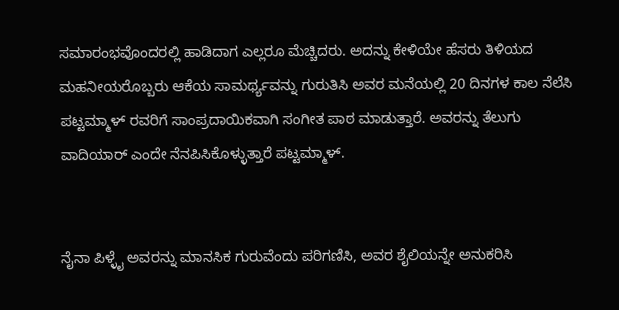ಸಮಾರಂಭವೊಂದರಲ್ಲಿ ಹಾಡಿದಾಗ ಎಲ್ಲರೂ ಮೆಚ್ಚಿದರು. ಅದನ್ನು ಕೇಳಿಯೇ ಹೆಸರು ತಿಳಿಯದ ಮಹನೀಯರೊಬ್ಬರು ಆಕೆಯ ಸಾಮರ್ಥ್ಯವನ್ನು ಗುರುತಿಸಿ ಅವರ ಮನೆಯಲ್ಲಿ 20 ದಿನಗಳ ಕಾಲ ನೆಲೆಸಿ ಪಟ್ಟಮ್ಮಾಳ್ ರವರಿಗೆ ಸಾಂಪ್ರದಾಯಿಕವಾಗಿ ಸಂಗೀತ ಪಾಠ ಮಾಡುತ್ತಾರೆ. ಅವರನ್ನು ತೆಲುಗು ವಾದಿಯಾರ್ ಎಂದೇ ನೆನಪಿಸಿಕೊಳ್ಳುತ್ತಾರೆ ಪಟ್ಟಮ್ಮಾಳ್.


ನೈನಾ ಪಿಳ್ಳೈ ಅವರನ್ನು ಮಾನಸಿಕ ಗುರುವೆಂದು ಪರಿಗಣಿಸಿ, ಅವರ ಶೈಲಿಯನ್ನೇ ಅನುಕರಿಸಿ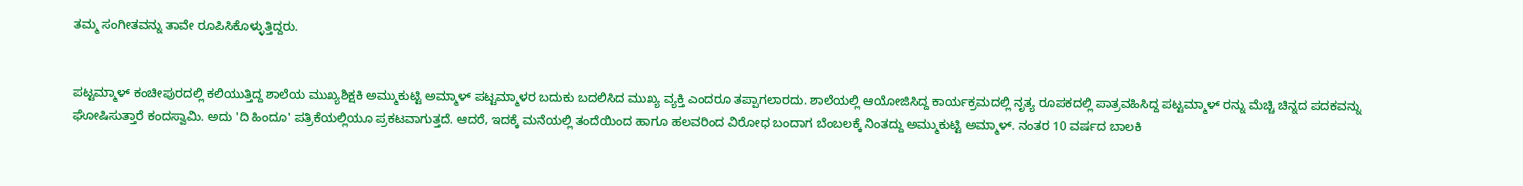ತಮ್ಮ ಸಂಗೀತವನ್ನು ತಾವೇ ರೂಪಿಸಿಕೊಳ್ಳುತ್ತಿದ್ದರು.


ಪಟ್ಟಮ್ಮಾಳ್ ಕಂಚೀಪುರದಲ್ಲಿ ಕಲಿಯುತ್ತಿದ್ದ ಶಾಲೆಯ ಮುಖ್ಯಶಿಕ್ಷಕಿ ಅಮ್ಮುಕುಟ್ಟಿ ಅಮ್ಮಾಳ್ ಪಟ್ಟಮ್ಮಾಳರ ಬದುಕು ಬದಲಿಸಿದ ಮುಖ್ಯ ವ್ಯಕ್ತಿ ಎಂದರೂ ತಪ್ಪಾಗಲಾರದು. ಶಾಲೆಯಲ್ಲಿ ಆಯೋಜಿಸಿದ್ದ ಕಾರ್ಯಕ್ರಮದಲ್ಲಿ ನೃತ್ಯ ರೂಪಕದಲ್ಲಿ ಪಾತ್ರವಹಿಸಿದ್ದ ಪಟ್ಟಮ್ಮಾಳ್ ರನ್ನು ಮೆಚ್ಚಿ ಚಿನ್ನದ ಪದಕವನ್ನು ಘೋಷಿಸುತ್ತಾರೆ ಕಂದಸ್ವಾಮಿ. ಅದು 'ದಿ ಹಿಂದೂ' ಪತ್ರಿಕೆಯಲ್ಲಿಯೂ ಪ್ರಕಟವಾಗುತ್ತದೆ. ಆದರೆ, ಇದಕ್ಕೆ ಮನೆಯಲ್ಲಿ ತಂದೆಯಿಂದ ಹಾಗೂ ಹಲವರಿಂದ ವಿರೋಧ ಬಂದಾಗ ಬೆಂಬಲಕ್ಕೆ ನಿಂತದ್ದು ಅಮ್ಮುಕುಟ್ಟಿ ಅಮ್ಮಾಳ್. ನಂತರ 10 ವರ್ಷದ ಬಾಲಕಿ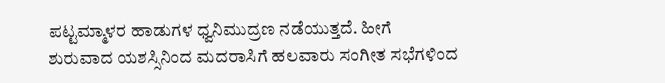ಪಟ್ಟಮ್ಮಾಳರ ಹಾಡುಗಳ ಧ್ವನಿಮುದ್ರಣ ನಡೆಯುತ್ತದೆ. ಹೀಗೆ ಶುರುವಾದ ಯಶಸ್ಸಿನಿಂದ ಮದರಾಸಿಗೆ ಹಲವಾರು ಸಂಗೀತ ಸಭೆಗಳಿಂದ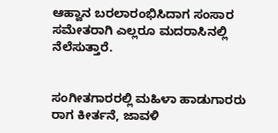ಆಹ್ವಾನ ಬರಲಾರಂಭಿಸಿದಾಗ ಸಂಸಾರ ಸಮೇತರಾಗಿ ಎಲ್ಲರೂ ಮದರಾಸಿನಲ್ಲಿ ನೆಲೆಸುತ್ತಾರೆ.


ಸಂಗೀತಗಾರರಲ್ಲಿ ಮಹಿಳಾ ಹಾಡುಗಾರರು ರಾಗ ಕೀರ್ತನೆ, ಜಾವಳಿ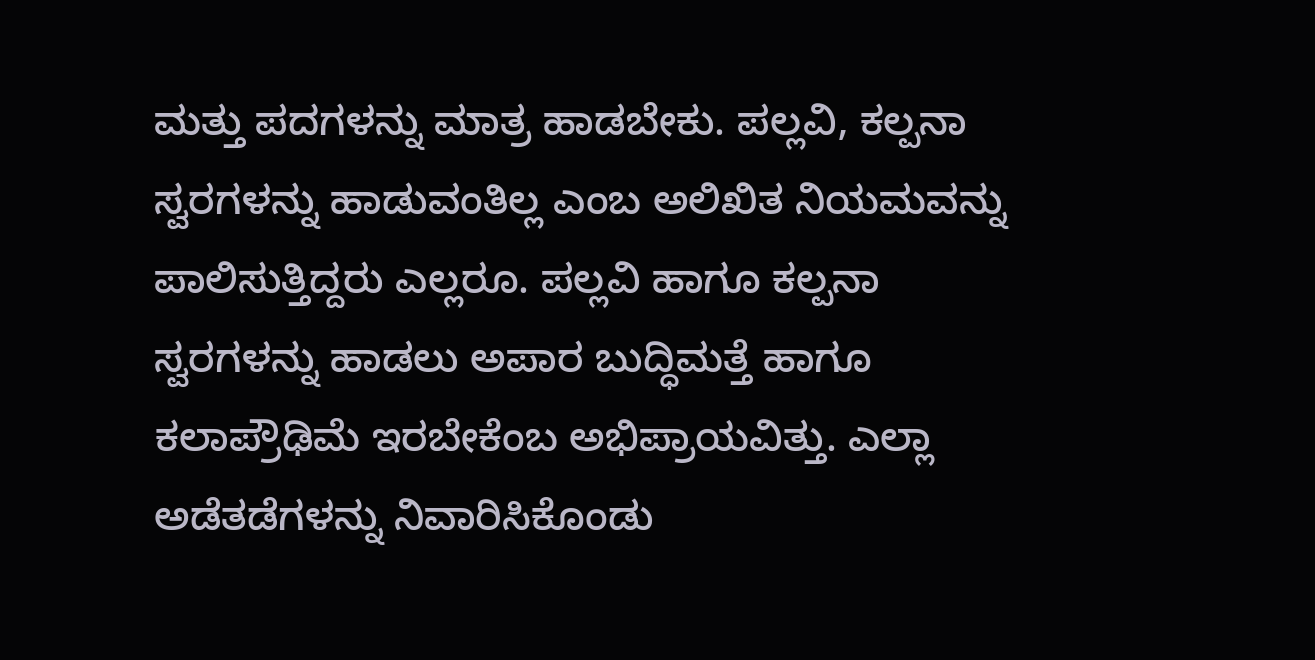ಮತ್ತು ಪದಗಳನ್ನು ಮಾತ್ರ ಹಾಡಬೇಕು. ಪಲ್ಲವಿ, ಕಲ್ಪನಾ ಸ್ವರಗಳನ್ನು ಹಾಡುವಂತಿಲ್ಲ ಎಂಬ ಅಲಿಖಿತ ನಿಯಮವನ್ನು ಪಾಲಿಸುತ್ತಿದ್ದರು ಎಲ್ಲರೂ. ಪಲ್ಲವಿ ಹಾಗೂ ಕಲ್ಪನಾ ಸ್ವರಗಳನ್ನು ಹಾಡಲು ಅಪಾರ ಬುದ್ಧಿಮತ್ತೆ ಹಾಗೂ ಕಲಾಪ್ರೌಢಿಮೆ ಇರಬೇಕೆಂಬ ಅಭಿಪ್ರಾಯವಿತ್ತು. ಎಲ್ಲಾ ಅಡೆತಡೆಗಳನ್ನು ನಿವಾರಿಸಿಕೊಂಡು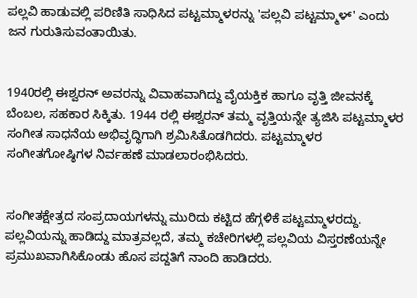ಪಲ್ಲವಿ ಹಾಡುವಲ್ಲಿ ಪರಿಣಿತಿ ಸಾಧಿಸಿದ ಪಟ್ಟಮ್ಮಾಳರನ್ನು 'ಪಲ್ಲವಿ ಪಟ್ಟಮ್ಮಾಳ್' ಎಂದು ಜನ ಗುರುತಿಸುವಂತಾಯಿತು.


1940ರಲ್ಲಿ ಈಶ್ವರನ್ ಅವರನ್ನು ವಿವಾಹವಾಗಿದ್ದು ವೈಯಕ್ತಿಕ ಹಾಗೂ ವೃತ್ತಿ ಜೀವನಕ್ಕೆ ಬೆಂಬಲ, ಸಹಕಾರ ಸಿಕ್ಕಿತು. 1944 ರಲ್ಲಿ ಈಶ್ವರನ್ ತಮ್ಮ ವೃತ್ತಿಯನ್ನೇ ತ್ಯಜಿಸಿ ಪಟ್ಟಮ್ಮಾಳರ ಸಂಗೀತ ಸಾಧನೆಯ ಅಭಿವೃದ್ಧಿಗಾಗಿ ಶ್ರಮಿಸಿತೊಡಗಿದರು. ಪಟ್ಟಮ್ಮಾಳರ ಸಂಗೀತಗೋಷ್ಠಿಗಳ ನಿರ್ವಹಣೆ ಮಾಡಲಾರಂಭಿಸಿದರು.


ಸಂಗೀತಕ್ಷೇತ್ರದ ಸಂಪ್ರದಾಯಗಳನ್ನು ಮುರಿದು ಕಟ್ಟಿದ ಹೆಗ್ಗಳಿಕೆ ಪಟ್ಟಮ್ಮಾಳರದ್ದು. ಪಲ್ಲವಿಯನ್ನು ಹಾಡಿದ್ದು ಮಾತ್ರವಲ್ಲದೆ, ತಮ್ಮ ಕಚೇರಿಗಳಲ್ಲಿ ಪಲ್ಲವಿಯ ವಿಸ್ತರಣೆಯನ್ನೇ ಪ್ರಮುಖವಾಗಿಸಿಕೊಂಡು ಹೊಸ ಪದ್ದತಿಗೆ ನಾಂದಿ ಹಾಡಿದರು.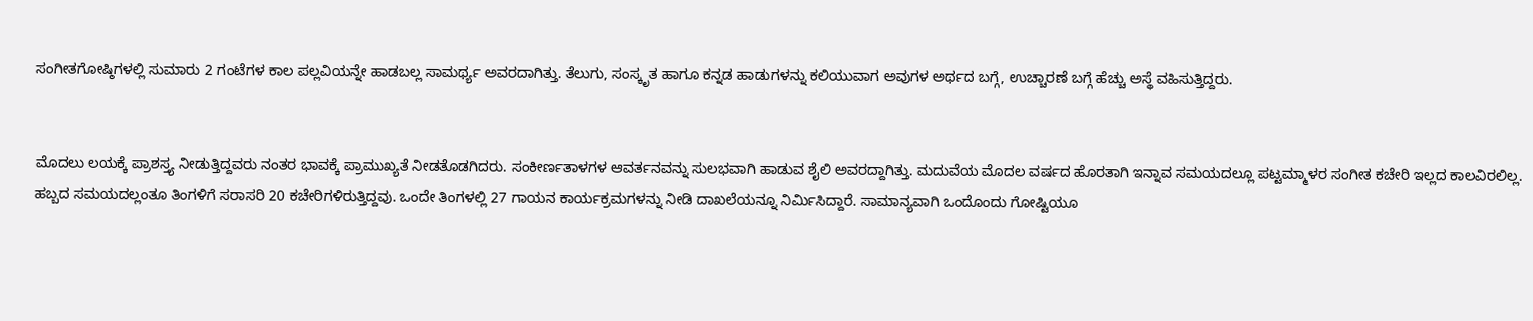ಸಂಗೀತಗೋಷ್ಠಿಗಳಲ್ಲಿ ಸುಮಾರು 2 ಗಂಟೆಗಳ ಕಾಲ ಪಲ್ಲವಿಯನ್ನೇ ಹಾಡಬಲ್ಲ ಸಾಮರ್ಥ್ಯ ಅವರದಾಗಿತ್ತು. ತೆಲುಗು, ಸಂಸ್ಕೃತ ಹಾಗೂ ಕನ್ನಡ ಹಾಡುಗಳನ್ನು ಕಲಿಯುವಾಗ ಅವುಗಳ ಅರ್ಥದ ಬಗ್ಗೆ, ಉಚ್ಚಾರಣೆ ಬಗ್ಗೆ ಹೆಚ್ಚು ಅಸ್ಥೆ ವಹಿಸುತ್ತಿದ್ದರು.


ಮೊದಲು ಲಯಕ್ಕೆ ಪ್ರಾಶಸ್ತ್ಯ ನೀಡುತ್ತಿದ್ದವರು ನಂತರ ಭಾವಕ್ಕೆ ಪ್ರಾಮುಖ್ಯತೆ ನೀಡತೊಡಗಿದರು. ಸಂಕೀರ್ಣತಾಳಗಳ ಆವರ್ತನವನ್ನು ಸುಲಭವಾಗಿ ಹಾಡುವ ಶೈಲಿ ಅವರದ್ದಾಗಿತ್ತು. ಮದುವೆಯ ಮೊದಲ ವರ್ಷದ ಹೊರತಾಗಿ ಇನ್ನಾವ ಸಮಯದಲ್ಲೂ ಪಟ್ಟಮ್ಮಾಳರ ಸಂಗೀತ ಕಚೇರಿ ಇಲ್ಲದ ಕಾಲವಿರಲಿಲ್ಲ. ಹಬ್ಬದ ಸಮಯದಲ್ಲಂತೂ ತಿಂಗಳಿಗೆ ಸರಾಸರಿ 20 ಕಚೇರಿಗಳಿರುತ್ತಿದ್ದವು. ಒಂದೇ ತಿಂಗಳಲ್ಲಿ 27 ಗಾಯನ ಕಾರ್ಯಕ್ರಮಗಳನ್ನು ನೀಡಿ ದಾಖಲೆಯನ್ನೂ ನಿರ್ಮಿಸಿದ್ದಾರೆ. ಸಾಮಾನ್ಯವಾಗಿ ಒಂದೊಂದು ಗೋಷ್ಟಿಯೂ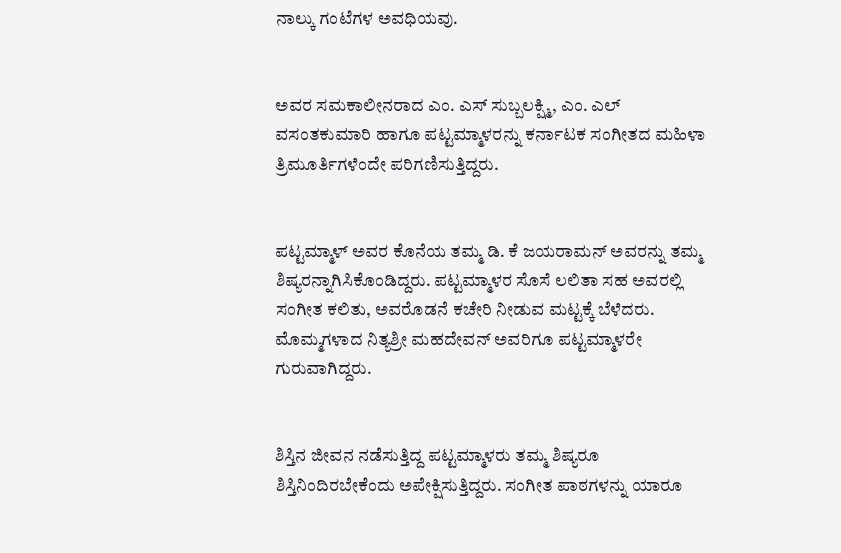ನಾಲ್ಕು ಗಂಟೆಗಳ ಅವಧಿಯವು.


ಅವರ ಸಮಕಾಲೀನರಾದ ಎಂ. ಎಸ್ ಸುಬ್ಬಲಕ್ಷ್ಮಿ, ಎಂ. ಎಲ್ ವಸಂತಕುಮಾರಿ ಹಾಗೂ ಪಟ್ಟಮ್ಮಾಳರನ್ನು ಕರ್ನಾಟಕ ಸಂಗೀತದ ಮಹಿಳಾ ತ್ರಿಮೂರ್ತಿಗಳೆಂದೇ ಪರಿಗಣಿಸುತ್ತಿದ್ದರು.


ಪಟ್ಟಮ್ಮಾಳ್ ಅವರ ಕೊನೆಯ ತಮ್ಮ ಡಿ. ಕೆ ಜಯರಾಮನ್ ಅವರನ್ನು ತಮ್ಮ ಶಿಷ್ಯರನ್ನಾಗಿಸಿಕೊಂಡಿದ್ದರು. ಪಟ್ಟಮ್ಮಾಳರ ಸೊಸೆ ಲಲಿತಾ ಸಹ ಅವರಲ್ಲಿ ಸಂಗೀತ ಕಲಿತು, ಅವರೊಡನೆ ಕಚೇರಿ ನೀಡುವ ಮಟ್ಟಕ್ಕೆ ಬೆಳೆದರು. ಮೊಮ್ಮಗಳಾದ ನಿತ್ಯಶ್ರೀ ಮಹದೇವನ್ ಅವರಿಗೂ ಪಟ್ಟಮ್ಮಾಳರೇ ಗುರುವಾಗಿದ್ದರು.


ಶಿಸ್ತಿನ ಜೀವನ ನಡೆಸುತ್ತಿದ್ದ ಪಟ್ಟಮ್ಮಾಳರು ತಮ್ಮ ಶಿಷ್ಯರೂ ಶಿಸ್ತಿನಿಂದಿರಬೇಕೆಂದು ಅಪೇಕ್ಷಿಸುತ್ತಿದ್ದರು. ಸಂಗೀತ ಪಾಠಗಳನ್ನು ಯಾರೂ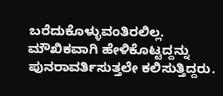ಬರೆದುಕೊಳ್ಳುವಂತಿರಲಿಲ್ಲ. ಮೌಖಿಕವಾಗಿ ಹೇಳಿಕೊಟ್ಟದ್ದನ್ನು ಪುನರಾವರ್ತಿಸುತ್ತಲೇ ಕಲಿಸುತ್ತಿದ್ದರು.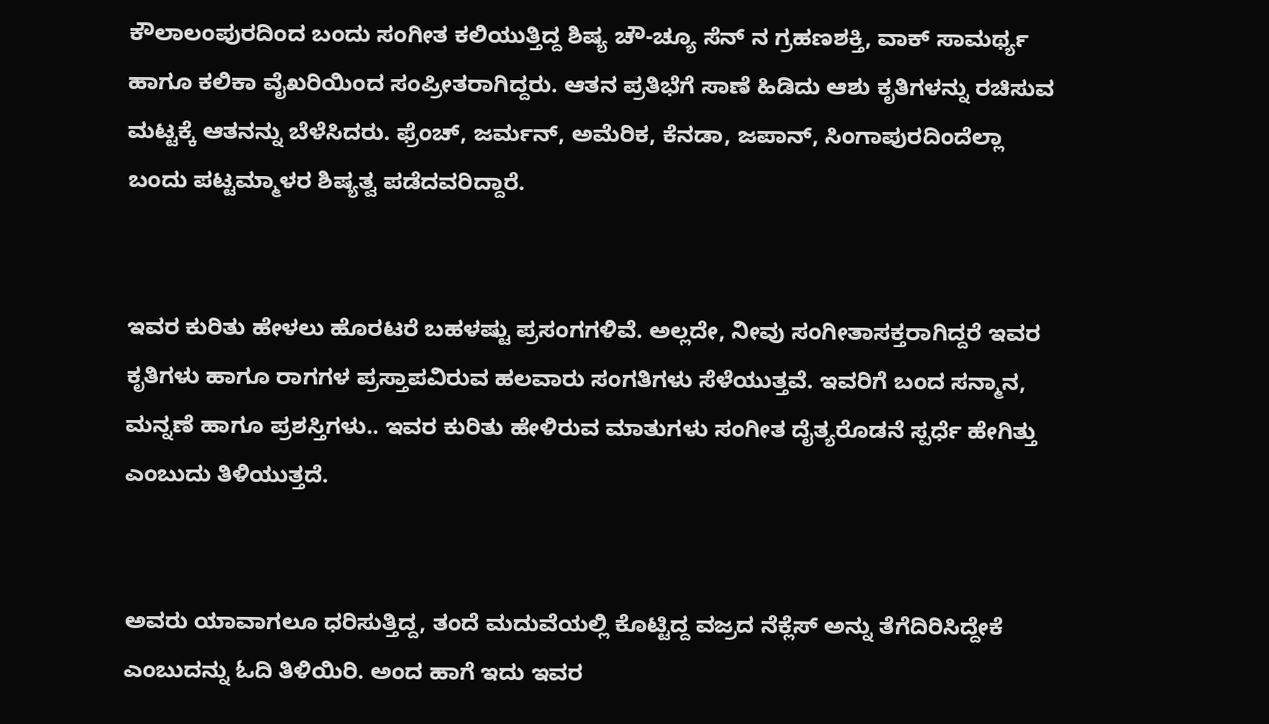ಕೌಲಾಲಂಪುರದಿಂದ ಬಂದು ಸಂಗೀತ ಕಲಿಯುತ್ತಿದ್ದ ಶಿಷ್ಯ ಚೌ-ಚ್ಯೂ ಸೆನ್ ನ ಗ್ರಹಣಶಕ್ತಿ, ವಾಕ್ ಸಾಮರ್ಥ್ಯ ಹಾಗೂ ಕಲಿಕಾ ವೈಖರಿಯಿಂದ ಸಂಪ್ರೀತರಾಗಿದ್ದರು. ಆತನ ಪ್ರತಿಭೆಗೆ ಸಾಣೆ ಹಿಡಿದು ಆಶು ಕೃತಿಗಳನ್ನು ರಚಿಸುವ ಮಟ್ಟಕ್ಕೆ ಆತನನ್ನು ಬೆಳೆಸಿದರು. ಫ್ರೆಂಚ್, ಜರ್ಮನ್, ಅಮೆರಿಕ, ಕೆನಡಾ, ಜಪಾನ್, ಸಿಂಗಾಪುರದಿಂದೆಲ್ಲಾ ಬಂದು ಪಟ್ಟಮ್ಮಾಳರ ಶಿಷ್ಯತ್ವ ಪಡೆದವರಿದ್ದಾರೆ.


ಇವರ ಕುರಿತು ಹೇಳಲು ಹೊರಟರೆ ಬಹಳಷ್ಟು ಪ್ರಸಂಗಗಳಿವೆ. ಅಲ್ಲದೇ, ನೀವು ಸಂಗೀತಾಸಕ್ತರಾಗಿದ್ದರೆ ಇವರ ಕೃತಿಗಳು ಹಾಗೂ ರಾಗಗಳ ಪ್ರಸ್ತಾಪವಿರುವ ಹಲವಾರು ಸಂಗತಿಗಳು ಸೆಳೆಯುತ್ತವೆ. ಇವರಿಗೆ ಬಂದ ಸನ್ಮಾನ, ಮನ್ನಣೆ ಹಾಗೂ ಪ್ರಶಸ್ತಿಗಳು.. ಇವರ ಕುರಿತು ಹೇಳಿರುವ ಮಾತುಗಳು ಸಂಗೀತ ದೈತ್ಯರೊಡನೆ ಸ್ಪರ್ಧೆ ಹೇಗಿತ್ತು ಎಂಬುದು ತಿಳಿಯುತ್ತದೆ.


ಅವರು ಯಾವಾಗಲೂ ಧರಿಸುತ್ತಿದ್ದ, ತಂದೆ ಮದುವೆಯಲ್ಲಿ ಕೊಟ್ಟಿದ್ದ ವಜ್ರದ ನೆಕ್ಲೆಸ್ ಅನ್ನು ತೆಗೆದಿರಿಸಿದ್ದೇಕೆ ಎಂಬುದನ್ನು ಓದಿ ತಿಳಿಯಿರಿ. ಅಂದ ಹಾಗೆ ಇದು ಇವರ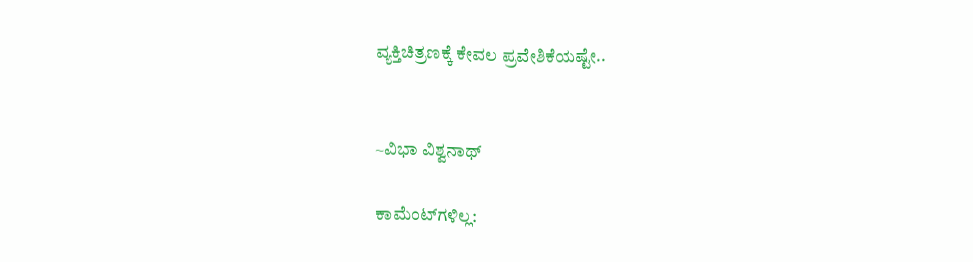ವ್ಯಕ್ತಿಚಿತ್ರಣಕ್ಕೆ ಕೇವಲ ಪ್ರವೇಶಿಕೆಯಷ್ಟೇ..


~ವಿಭಾ ವಿಶ್ವನಾಥ್

ಕಾಮೆಂಟ್‌ಗಳಿಲ್ಲ: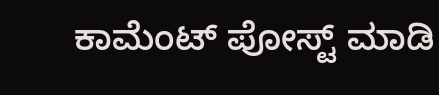ಕಾಮೆಂಟ್‌‌ ಪೋಸ್ಟ್‌ ಮಾಡಿ